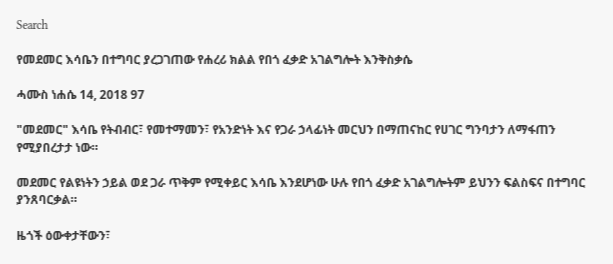Search

የመደመር እሳቤን በተግባር ያረጋገጠው የሐረሪ ክልል የበጎ ፈቃድ አገልግሎት እንቅስቃሴ

ሓሙስ ነሐሴ 14, 2018 97

"መደመር" እሳቤ የትብብር፣ የመተማመን፣ የአንድነት እና የጋራ ኃላፊነት መርህን በማጠናከር የሀገር ግንባታን ለማፋጠን የሚያበረታታ ነው።

መደመር የልዩነትን ኃይል ወደ ጋራ ጥቅም የሚቀይር እሳቤ እንደሆነው ሁሉ የበጎ ፈቃድ አገልግሎትም ይህንን ፍልስፍና በተግባር ያንጸባርቃል።

ዜጎች ዕውቀታቸውን፣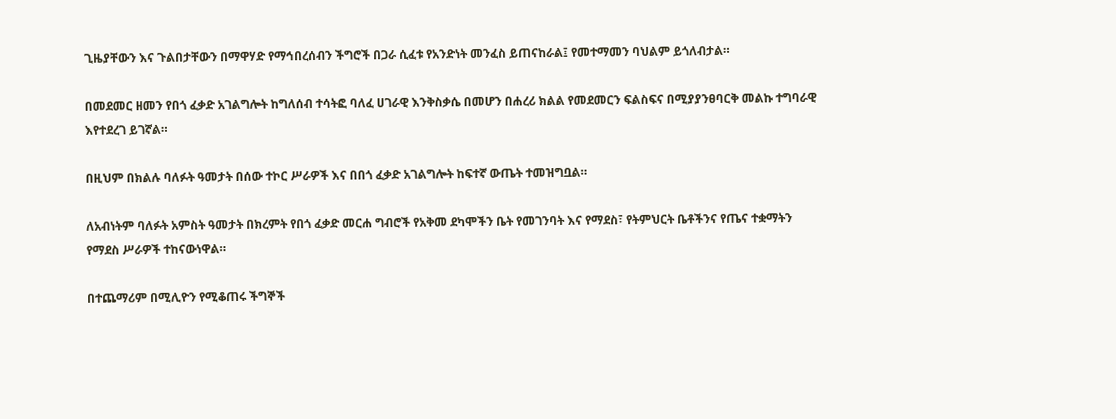ጊዜያቸውን እና ጉልበታቸውን በማዋሃድ የማኅበረሰብን ችግሮች በጋራ ሲፈቱ የአንድነት መንፈስ ይጠናከራል፤ የመተማመን ባህልም ይጎለብታል።

በመደመር ዘመን የበጎ ፈቃድ አገልግሎት ከግለሰብ ተሳትፎ ባለፈ ሀገራዊ እንቅስቃሴ በመሆን በሐረሪ ክልል የመደመርን ፍልስፍና በሚያያንፀባርቅ መልኩ ተግባራዊ እየተደረገ ይገኛል።

በዚህም በክልሉ ባለፉት ዓመታት በሰው ተኮር ሥራዎች እና በበጎ ፈቃድ አገልግሎት ከፍተኛ ውጤት ተመዝግቧል።

ለአብነትም ባለፉት አምስት ዓመታት በክረምት የበጎ ፈቃድ መርሐ ግብሮች የአቅመ ደካሞችን ቤት የመገንባት እና የማደስ፣ የትምህርት ቤቶችንና የጤና ተቋማትን የማደስ ሥራዎች ተከናውነዋል።

በተጨማሪም በሚሊዮን የሚቆጠሩ ችግኞች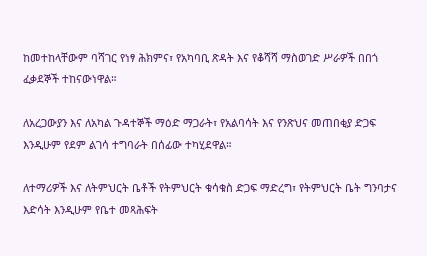ከመተከላቸውም ባሻገር የነፃ ሕክምና፣ የአካባቢ ጽዳት እና የቆሻሻ ማስወገድ ሥራዎች በበጎ ፈቃደኞች ተከናውነዋል።

ለአረጋውያን እና ለአካል ጉዳተኞች ማዕድ ማጋራት፣ የአልባሳት እና የንጽህና መጠበቂያ ድጋፍ እንዲሁም የደም ልገሳ ተግባራት በሰፊው ተካሂደዋል።

ለተማሪዎች እና ለትምህርት ቤቶች የትምህርት ቁሳቁስ ድጋፍ ማድረግ፣ የትምህርት ቤት ግንባታና እድሳት እንዲሁም የቤተ መጻሕፍት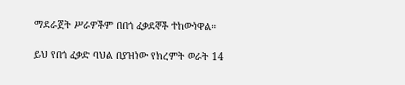ማደራጀት ሥራዎችም በበጎ ፈቃደኞች ተከውነዋል።

ይህ የበጎ ፈቃድ ባህል በያዝነው የክረምት ወራት 14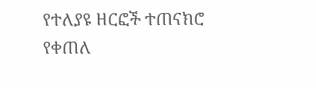የተለያዩ ዘርፎች ተጠናክሮ የቀጠለ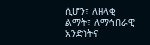ሲሆን፣ ለዘላቂ ልማት፣ ለማኅበራዊ አንድነትና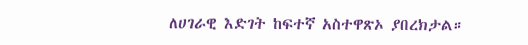ለሀገራዊ እድገት ከፍተኛ አስተዋጽኦ ያበረክታል።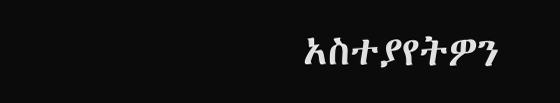አስተያየትዎን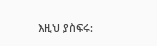እዚህ ያስፍሩ: